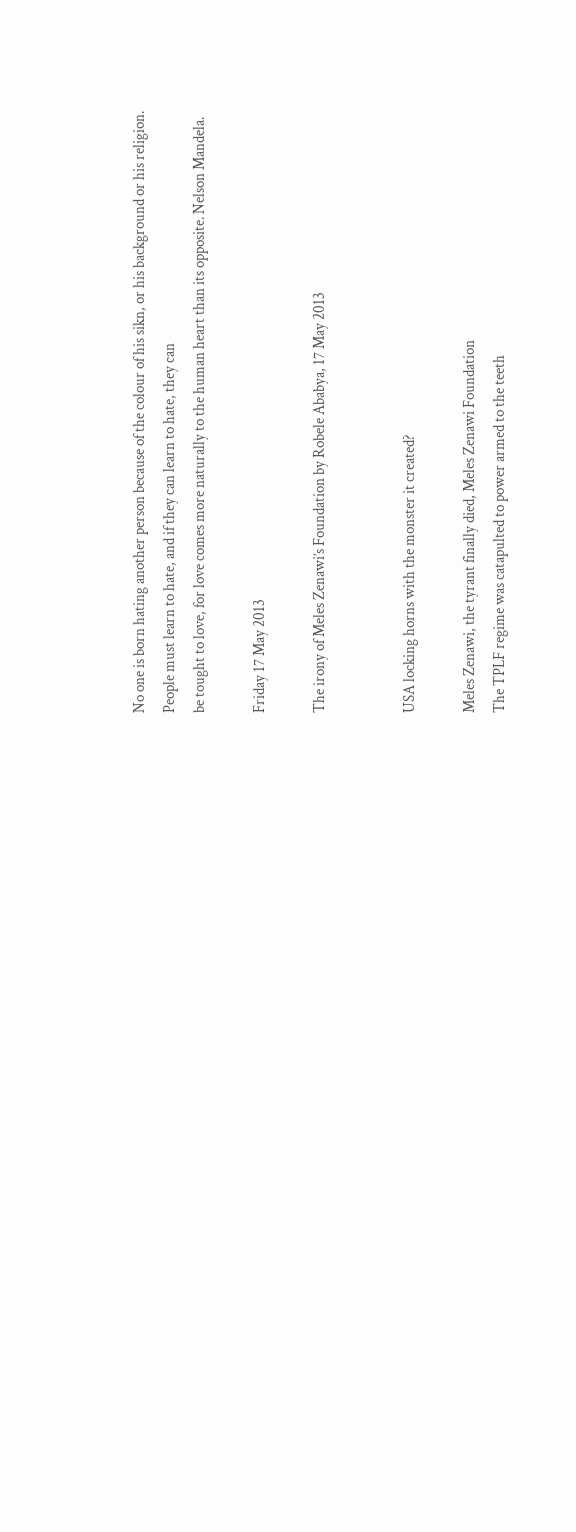No one is born hating another person because of the colour of his sikn, or his background or his religion.
People must learn to hate, and if they can learn to hate, they can
be tought to love, for love comes more naturally to the human heart than its opposite. Nelson Mandela.

Friday 17 May 2013

The irony of Meles Zenawi’s Foundation by Robele Ababya, 17 May 2013


USA locking horns with the monster it created?

Meles Zenawi, the tyrant finally died, Meles Zenawi Foundation
The TPLF regime was catapulted to power armed to the teeth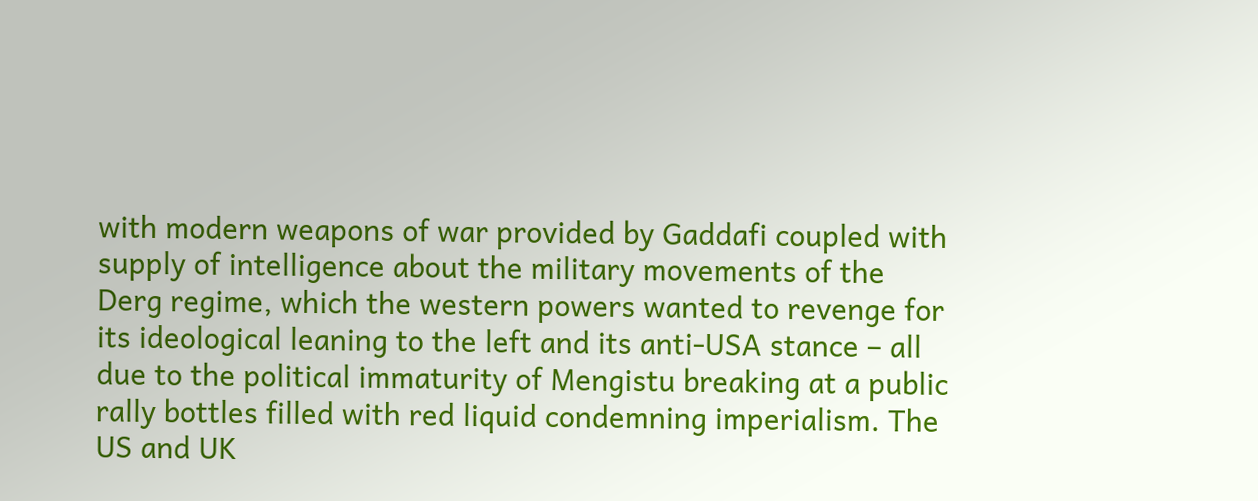with modern weapons of war provided by Gaddafi coupled with supply of intelligence about the military movements of the Derg regime, which the western powers wanted to revenge for its ideological leaning to the left and its anti-USA stance – all due to the political immaturity of Mengistu breaking at a public rally bottles filled with red liquid condemning imperialism. The US and UK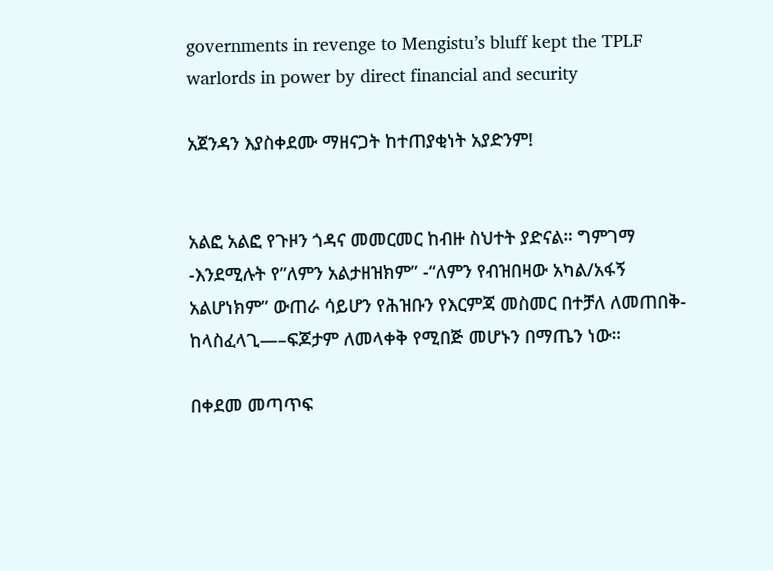governments in revenge to Mengistu’s bluff kept the TPLF warlords in power by direct financial and security

አጀንዳን እያስቀደሙ ማዘናጋት ከተጠያቂነት አያድንም!


አልፎ አልፎ የጉዞን ጎዳና መመርመር ከብዙ ስህተት ያድናል። ግምገማ -እንደሚሉት የ”ለምን አልታዘዝክም” -“ለምን የብዝበዛው አካል/አፋኝ አልሆነክም” ውጠራ ሳይሆን የሕዝቡን የእርምጃ መስመር በተቻለ ለመጠበቅ- ከላስፈላጊ—–ፍጆታም ለመላቀቅ የሚበጅ መሆኑን በማጤን ነው።

በቀደመ መጣጥፍ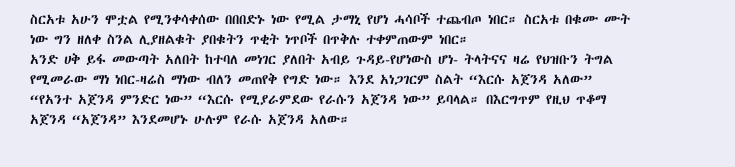ስርአቱ አሁን ሞቷል የሚንቀሳቀሰው በበበድኑ ነው የሚል ታማኒ የሆነ ሓሳቦች ተጨብጦ ነበር። ስርአቱ በቁሙ ሙት ነው ግን ዘለቀ ስንል ሊያዘልቁት ያበቁትን ጥቂት ነጥቦች በጥቅሉ ተቀምጠውም ነበር።
አንድ ሀቅ ይፋ መውጣት አለበት ከተባለ መነገር ያለበት አብይ ጉዳይ-የሆነውስ ሆነ- ትላትናና ዛሬ የህዝቡን ትግል የሚመራው ማነ ነበር-ዛሬስ ማነው ብለን መጠየቅ የግድ ነው። እንደ አነጋገርም ስልት “እርሱ አጀንዳ አለው” “የአንተ አጀንዳ ምንድር ነው” “እርሱ የሚያራምደው የራሱን አጀንዳ ነው” ይባላል። በእርግጥም የዚህ ጥቆማ አጀንዳ “አጀንዳ” እንደመሆኑ ሁሉም የራሱ አጀንዳ አለው።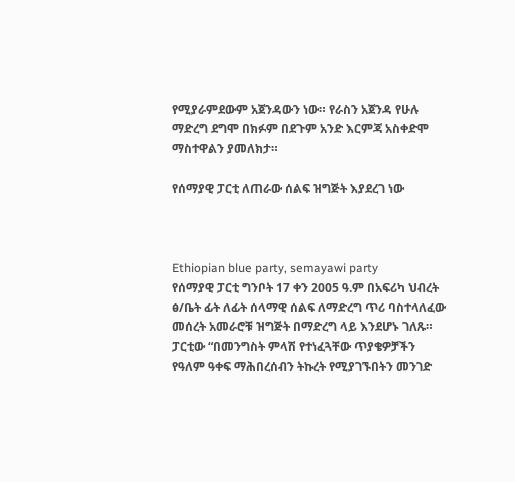የሚያራምደውም አጀንዳውን ነው። የራስን አጀንዳ የሁሉ ማድረግ ደግሞ በክፉም በደጉም አንድ እርምጃ አስቀድሞ ማስተዋልን ያመለክታ።

የሰማያዊ ፓርቲ ለጠራው ሰልፍ ዝግጅት እያደረገ ነው



Ethiopian blue party, semayawi party
የሰማያዊ ፓርቲ ግንቦት 17 ቀን 2005 ዓ.ም በአፍሪካ ህብረት ፅ/ቤት ፊት ለፊት ሰላማዊ ሰልፍ ለማድረግ ጥሪ ባስተላለፈው መሰረት አመራሮቹ ዝግጅት በማድረግ ላይ እንደሆኑ ገለጹ።
ፓርቲው “በመንግስት ምላሽ የተነፈጓቸው ጥያቄዎቻችን የዓለም ዓቀፍ ማሕበረሰብን ትኩረት የሚያገኙበትን መንገድ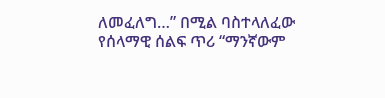ለመፈለግ…” በሚል ባስተላለፈው የሰላማዊ ሰልፍ ጥሪ “ማንኛውም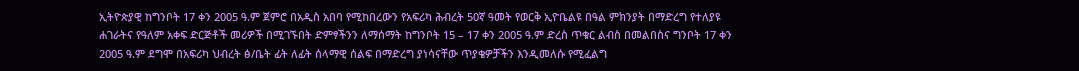ኢትዮጵያዊ ከግንቦት 17 ቀን 2005 ዓ.ም ጀምሮ በአዲስ አበባ የሚከበረውን የአፍሪካ ሕብረት 50ኛ ዓመት የወርቅ ኢዮቤልዩ በዓል ምክንያት በማድረግ የተለያዩ ሐገራትና የዓለም አቀፍ ድርጅቶች መሪዎች በሚገኙበት ድምፃችንን ለማሰማት ከግንቦት 15 – 17 ቀን 2005 ዓ.ም ድረስ ጥቁር ልብስ በመልበስና ግንቦት 17 ቀን 2005 ዓ.ም ደግሞ በአፍሪካ ህብረት ፅ/ቤት ፊት ለፊት ሰላማዊ ሰልፍ በማድረግ ያነሳናቸው ጥያቄዎቻችን እንዲመለሱ የሚፈልግ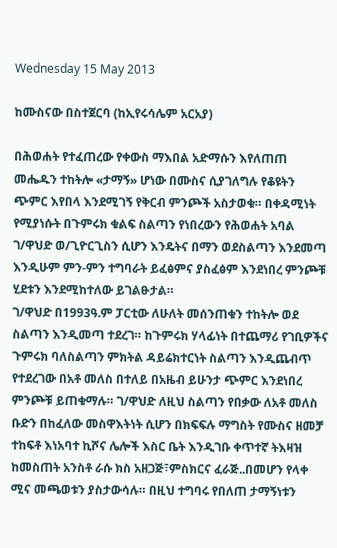Wednesday 15 May 2013

ከሙስናው በስተጀርባ (ከኢየሩሳሌም አርአያ)

በሕወሐት የተፈጠረው የቀውስ ማእበል አድማሱን እየለጠጠ መሔዱን ተከትሎ «ታማኝ» ሆነው በሙስና ሲያገለግሉ የቆዩትን ጭምር እየበላ እንደሚገኝ የቅርብ ምንጮች አስታወቁ። በቀዳሚነት የሚያነሱት በጉምሩክ ቁልፍ ስልጣን የነበረውን የሕወሐት አባል ገ/ዋህድ ወ/ጊዮርጊስን ሲሆን እንዴትና በማን ወደስልጣን እንደመጣ እንዲሁም ምን-ምን ተግባራት ይፈፅምና ያስፈፅም እንደነበረ ምንጮቹ ሂደቱን እንደሚከተለው ይገልፁታል።
ገ/ዋህድ በ1993ዓ.ም ፓርቲው ለሁለት መሰንጠቁን ተከትሎ ወደ ስልጣን እንዲመጣ ተደረገ። ከጉምሩክ ሃላፊነት በተጨማሪ የገቢዎችና ጉምሩክ ባለስልጣን ምክትል ዳይሬክተርነት ስልጣን እንዲጨብጥ የተደረገው በአቶ መለስ በተለይ በአዜብ ይሁንታ ጭምር እንደነበረ ምንጮቹ ይጠቁማሉ። ገ/ዋህድ ለዚህ ስልጣን የበቃው ለአቶ መለስ ቡድን በከፈለው መስዋእትነት ሲሆን በክፍፍሉ ማግስት የሙስና ዘመቻ ተከፍቶ እነአባተ ኪሾና ሌሎች እስር ቤት እንዲገቡ ቀጥተኛ ትእዛዝ ከመስጠት አንስቶ ራሱ ክስ አዘጋጅ፣ምስክርና ፈራጅ..በመሆን የላቀ ሚና መጫወቱን ያስታውሳሉ። በዚህ ተግባሩ የበለጠ ታማኝነቱን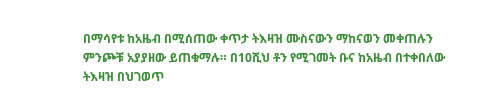በማሳየቱ ከአዜብ በሚሰጠው ቀጥታ ትእዛዝ ሙስናውን ማከናወን መቀጠሉን ምንጮቹ አያያዘው ይጠቁማሉ። በ10ሺህ ቶን የሚገመት ቡና ከአዜብ በተቀበለው ትእዛዝ በህገወጥ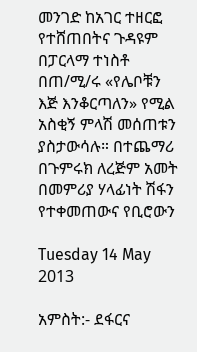መንገድ ከአገር ተዘርፎ የተሸጠበትና ጉዳዩም በፓርላማ ተነስቶ በጠ/ሚ/ሩ «የሌቦቹን እጅ እንቆርጣለን» የሚል አስቂኝ ምላሽ መሰጠቱን ያስታውሳሉ። በተጨማሪ በጉምሩክ ለረጅም አመት በመምሪያ ሃላፊነት ሽፋን የተቀመጠውና የቢሮውን

Tuesday 14 May 2013

አምስት:- ደፋርና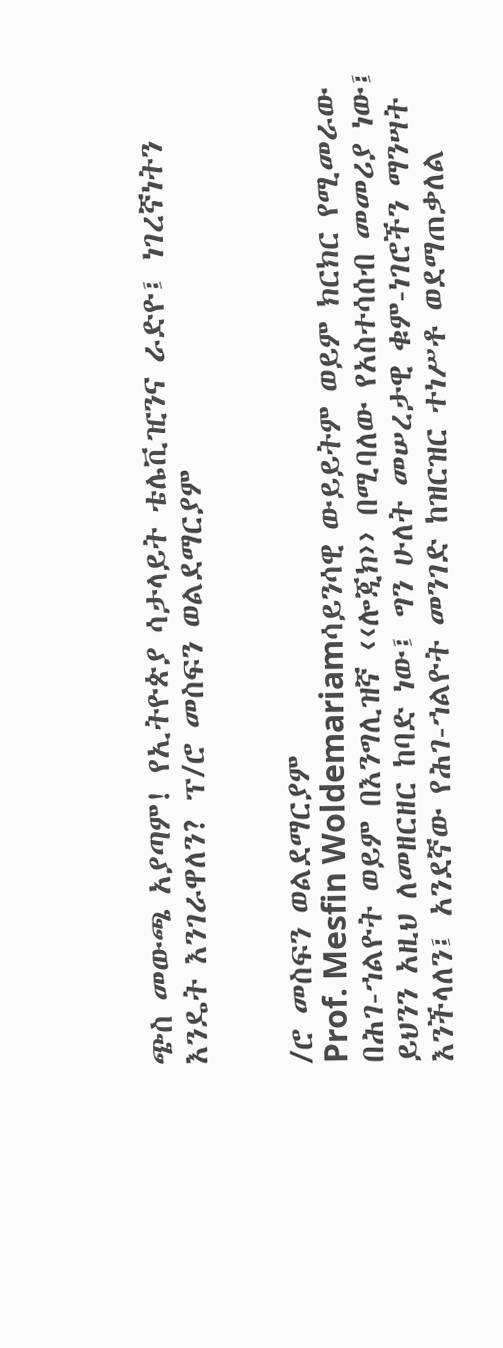ጭስ መውጫ አያጣም! የኢትዮጵያ ሳታላይት ቴሌቪዢንና ራድዮ፤ ነገረኛነትን እንዴት እንገራዋለን? ፕ/ሮ መስፍን ወልደማርያም


/ሮ መስፍን ወልደማርያም
Prof. Mesfin Woldemariamሳይንሳዊ ውይይትም ወይም ክርክር የሚመራው በሕገ-ኀልዮት ወይም በእንግሊዝኛ ‹‹ሎጂክ›› በሚባለው የአስተሳሰብ መመሪያ ነው፤ ይህንን አዚህ ለመዘርዘር ከባድ ነው፤ ግን ሁለት መሠረታዊ ቁም-ነገሮችን ማንሣት እንችላለን፤ አንደኛው የሕገ-ኀልዮት መንገድ ከዝርዝር ተነሥቶ ወደማጠቃለል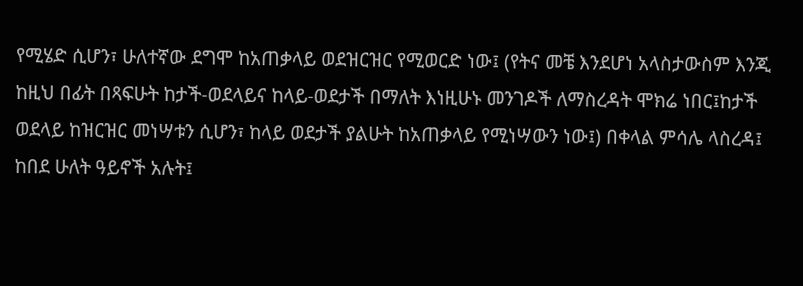የሚሄድ ሲሆን፣ ሁለተኛው ደግሞ ከአጠቃላይ ወደዝርዝር የሚወርድ ነው፤ (የትና መቼ እንደሆነ አላስታውስም እንጂ ከዚህ በፊት በጻፍሁት ከታች-ወደላይና ከላይ-ወደታች በማለት እነዚሁኑ መንገዶች ለማስረዳት ሞክሬ ነበር፤ከታች ወደላይ ከዝርዝር መነሣቱን ሲሆን፣ ከላይ ወደታች ያልሁት ከአጠቃላይ የሚነሣውን ነው፤) በቀላል ምሳሌ ላስረዳ፤ ከበደ ሁለት ዓይኖች አሉት፤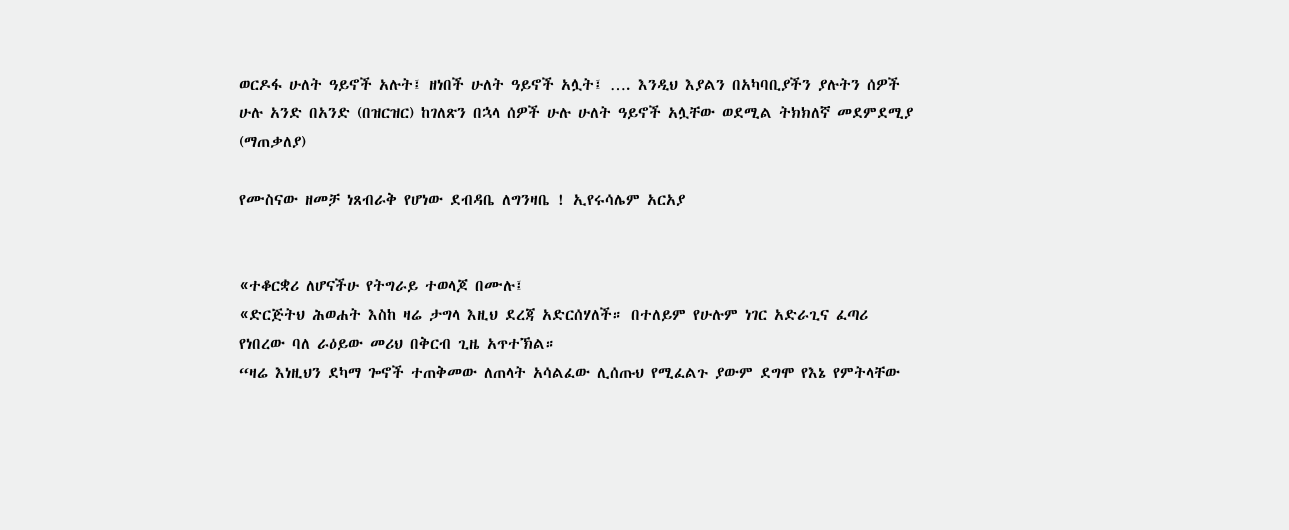ወርዶፋ ሁለት ዓይኖች አሉት፤ ዘነበች ሁለት ዓይኖች አሏት፤ …. እንዲህ እያልን በአካባቢያችን ያሉትን ሰዎች ሁሉ አንድ በአንድ (በዝርዝር) ከገለጽን በኋላ ሰዎች ሁሉ ሁለት ዓይኖች አሏቸው ወደሚል ትክክለኛ መደምደሚያ (ማጠቃለያ)

የሙስናው ዘመቻ ነጸብራቅ የሆነው ደብዳቤ ለግንዛቤ ! ኢየሩሳሌም አርአያ


«ተቆርቋሪ ለሆናችሁ የትግራይ ተወላጆ በሙሉ፤
«ድርጅትህ ሕወሐት እስከ ዛሬ ታግላ እዚህ ደረጃ አድርሰሃለች። በተለይም የሁሉም ነገር አድራጊና ፈጣሪ የነበረው ባለ ራዕይው መሪህ በቅርብ ጊዜ አጥተኽል።
“ዛሬ እነዚህን ደካማ ጐኖች ተጠቅመው ለጠላት አሳልፈው ሊሰጡህ የሚፈልጉ ያውም ደግሞ የእኔ የምትላቸው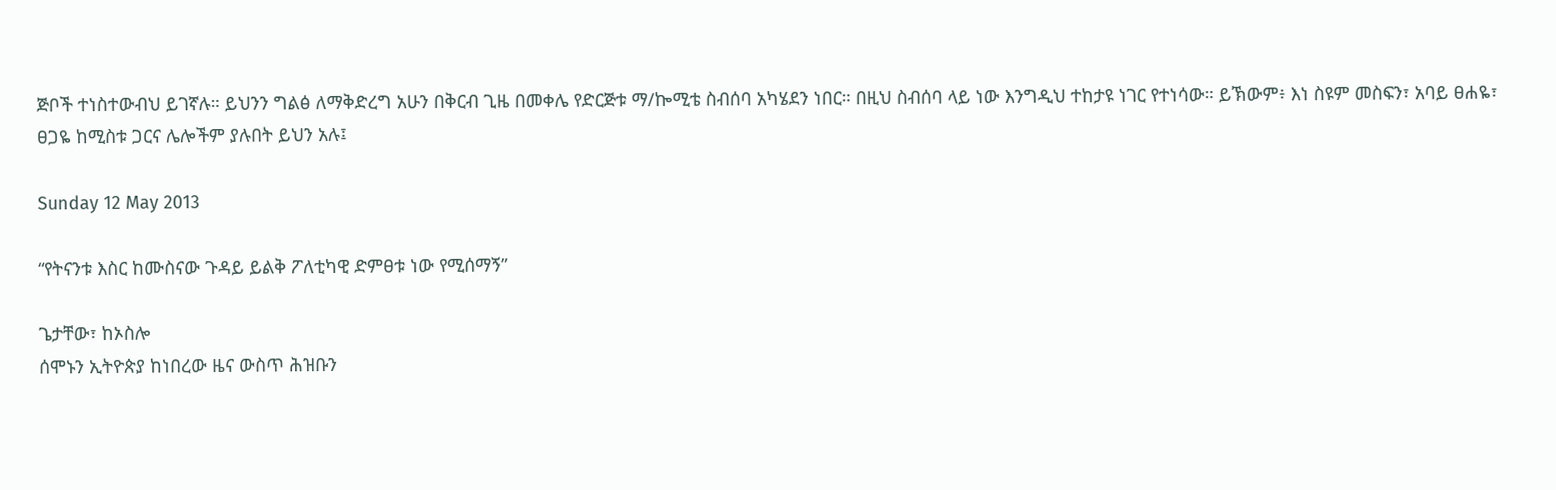ጅቦች ተነስተውብህ ይገኛሉ። ይህንን ግልፅ ለማቅድረግ አሁን በቅርብ ጊዜ በመቀሌ የድርጅቱ ማ/ኰሚቴ ስብሰባ አካሄደን ነበር። በዚህ ስብሰባ ላይ ነው እንግዲህ ተከታዩ ነገር የተነሳው። ይኽውም፥ እነ ስዩም መስፍን፣ አባይ ፀሐዬ፣ ፀጋዬ ከሚስቱ ጋርና ሌሎችም ያሉበት ይህን አሉ፤

Sunday 12 May 2013

“የትናንቱ እስር ከሙስናው ጉዳይ ይልቅ ፖለቲካዊ ድምፀቱ ነው የሚሰማኝ”

ጌታቸው፣ ከኦስሎ
ሰሞኑን ኢትዮጵያ ከነበረው ዜና ውስጥ ሕዝቡን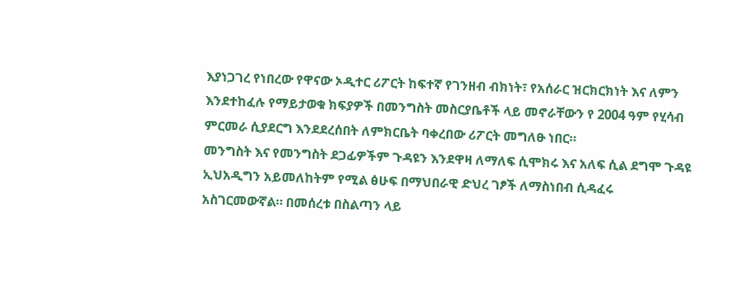እያነጋገረ የነበረው የዋናው ኦዲተር ሪፖርት ከፍተኛ የገንዘብ ብክነት፣ የአሰራር ዝርክርክነት እና ለምን እንደተከፈሉ የማይታወቁ ክፍያዎች በመንግስት መስርያቤቶች ላይ መኖራቸውን የ 2004 ዓም የሂሳብ ምርመራ ሲያደርግ እንደደረሰበት ለምክርቤት ባቀረበው ሪፖርት መግለፁ ነበር።
መንግስት እና የመንግስት ደጋፊዎችም ጉዳዩን እንደዋዛ ለማለፍ ሲሞክሩ እና አለፍ ሲል ደግሞ ጉዳዩ ኢህአዲግን አይመለከትም የሚል ፅሁፍ በማህበራዊ ድህረ ገፆች ለማስነበብ ሲዳፈሩ አስገርመውኛል። በመሰረቱ በስልጣን ላይ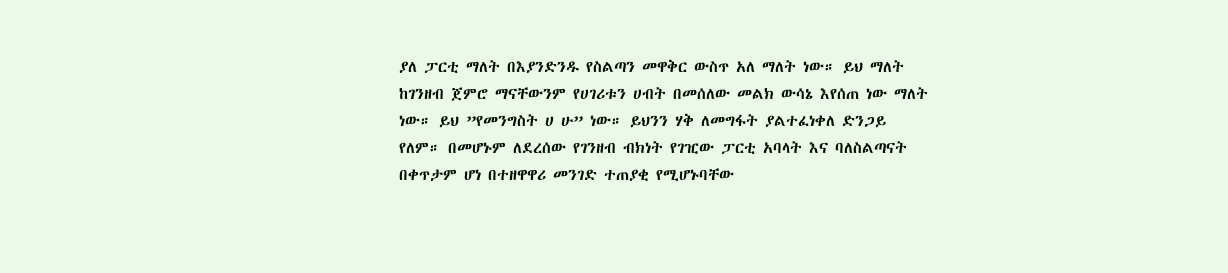ያለ ፓርቲ ማለት በእያንድንዱ የስልጣን መዋቅር ውስጥ አለ ማለት ነው። ይህ ማለት ከገንዘብ ጀምሮ ማናቸውንም የሀገሪቱን ሀብት በመሰለው መልክ ውሳኔ እየሰጠ ነው ማለት ነው። ይህ ”የመንግስት ሀ ሁ” ነው። ይህንን ሃቅ ለመግፋት ያልተፈነቀለ ድንጋይ የለም። በመሆኑም ለደረሰው የገንዘብ ብክነት የገዢው ፓርቲ አባላት እና ባለስልጣናት በቀጥታም ሆነ በተዘዋዋሪ መንገድ ተጠያቂ የሚሆኑባቸው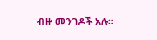ብዙ መንገዶች አሉ።